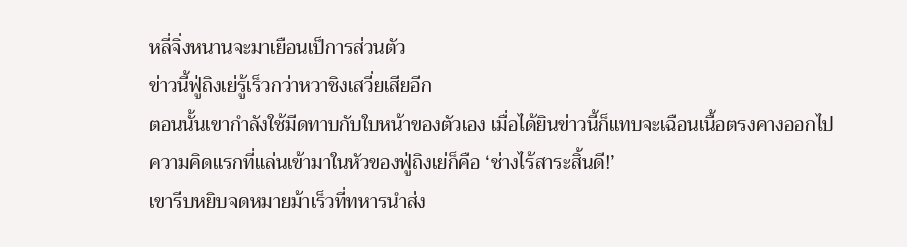หลี่จิ่งหนานจะมาเยือนเป็การส่วนตัว
ข่าวนี้ฟู่ถิงเย่รู้เร็วกว่าหวาชิงเสวี่ยเสียอีก
ตอนนั้นเขากำลังใช้มีดทาบกับใบหน้าของตัวเอง เมื่อได้ยินข่าวนี้ก็แทบจะเฉือนเนื้อตรงคางออกไป
ความคิดแรกที่แล่นเข้ามาในหัวของฟู่ถิงเย่ก็คือ ‘ช่างไร้สาระสิ้นดี!’
เขารีบหยิบจดหมายม้าเร็วที่ทหารนำส่ง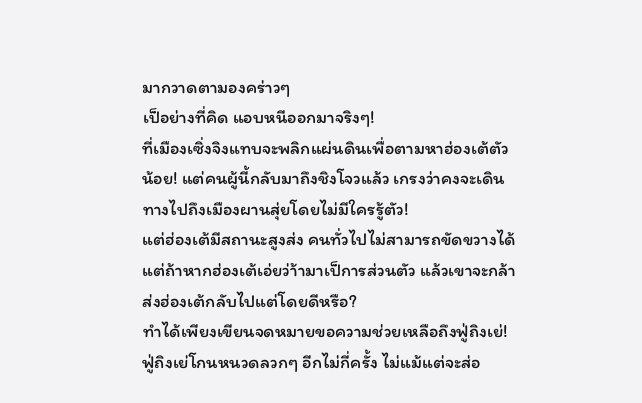มากวาดตามองคร่าวๆ
เป็อย่างที่คิด แอบหนีออกมาจริงๆ!
ที่เมืองเซิ่งจิงแทบจะพลิกแผ่นดินเพื่อตามหาฮ่องเต้ตัวน้อย! แต่คนผู้นี้กลับมาถึงชิงโจวแล้ว เกรงว่าคงจะเดินทางไปถึงเมืองผานสุ่ยโดยไม่มีใครรู้ตัว!
แต่ฮ่องเต้มีสถานะสูงส่ง คนทั่วไปไม่สามารถขัดขวางได้ แต่ถ้าหากฮ่องเต้เอ่ยว่า้ามาเป็การส่วนตัว แล้วเขาจะกล้าส่งฮ่องเต้กลับไปแต่โดยดีหรือ?
ทำได้เพียงเขียนจดหมายขอความช่วยเหลือถึงฟู่ถิงเย่!
ฟู่ถิงเย่โกนหนวดลวกๆ อีกไม่กี่ครั้ง ไม่แม้แต่จะส่อ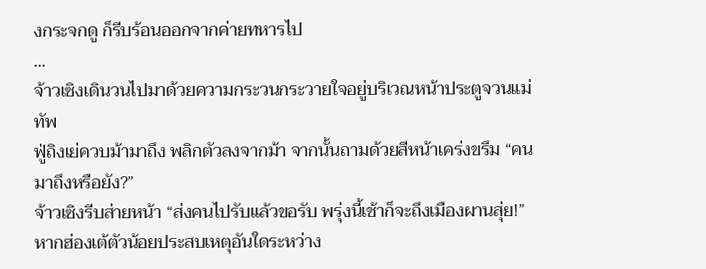งกระจกดู ก็รีบร้อนออกจากค่ายทหารไป
...
จ้าวเซิงเดินวนไปมาด้วยความกระวนกระวายใจอยู่บริเวณหน้าประตูจวนแม่ทัพ
ฟู่ถิงเย่ควบม้ามาถึง พลิกตัวลงจากม้า จากนั้นถามด้วยสีหน้าเคร่งขรึม “คนมาถึงหรือยัง?”
จ้าวเซิงรีบส่ายหน้า “ส่งคนไปรับแล้วขอรับ พรุ่งนี้เช้าก็จะถึงเมืองผานสุ่ย!”
หากฮ่องเต้ตัวน้อยประสบเหตุอันใดระหว่าง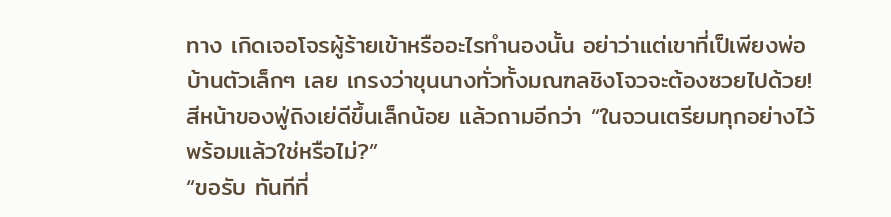ทาง เกิดเจอโจรผู้ร้ายเข้าหรืออะไรทำนองนั้น อย่าว่าแต่เขาที่เป็เพียงพ่อบ้านตัวเล็กๆ เลย เกรงว่าขุนนางทั่วทั้งมณฑลชิงโจวจะต้องซวยไปด้วย!
สีหน้าของฟู่ถิงเย่ดีขึ้นเล็กน้อย แล้วถามอีกว่า “ในจวนเตรียมทุกอย่างไว้พร้อมแล้วใช่หรือไม่?”
“ขอรับ ทันทีที่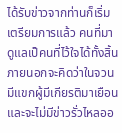ได้รับข่าวจากท่านก็เริ่มเตรียมการแล้ว คนที่มาดูแลเป็คนที่ไว้ใจได้ทั้งสิ้น ภายนอกจะคิดว่าในจวนมีแขกผู้มีเกียรติมาเยือน และจะไม่มีข่าวรั่วไหลออ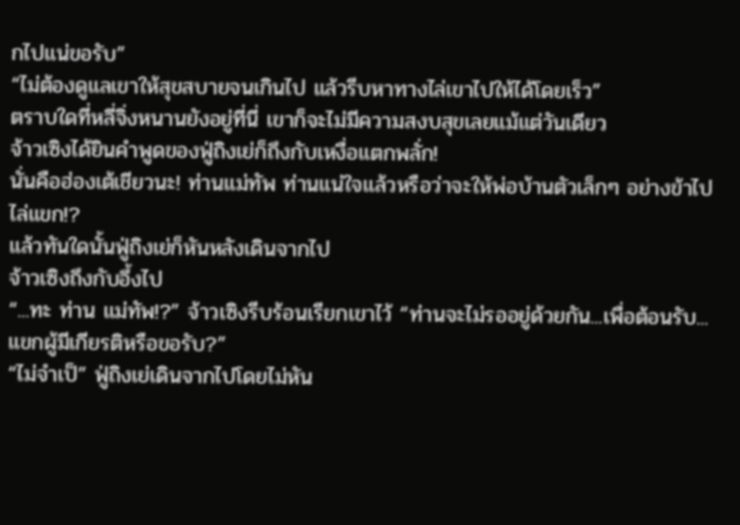กไปแน่ขอรับ”
“ไม่ต้องดูแลเขาให้สุขสบายจนเกินไป แล้วรีบหาทางไล่เขาไปให้ได้โดยเร็ว”
ตราบใดที่หลี่จิ่งหนานยังอยู่ที่นี่ เขาก็จะไม่มีความสงบสุขเลยแม้แต่วันเดียว
จ้าวเซิงได้ยินคำพูดของฟู่ถิงเย่ก็ถึงกับเหงื่อแตกพลั่ก!
นั่นคือฮ่องเต้เชียวนะ! ท่านแม่ทัพ ท่านแน่ใจแล้วหรือว่าจะให้พ่อบ้านตัวเล็กๆ อย่างข้าไปไล่แขก!?
แล้วทันใดนั้นฟู่ถิงเย่ก็หันหลังเดินจากไป
จ้าวเซิงถึงกับอึ้งไป
“...ทะ ท่าน แม่ทัพ!?” จ้าวเซิงรีบร้อนเรียกเขาไว้ “ท่านจะไม่รออยู่ด้วยกัน...เพื่อต้อนรับ...แขกผู้มีเกียรติหรือขอรับ?”
“ไม่จำเป็” ฟู่ถิงเย่เดินจากไปโดยไม่หัน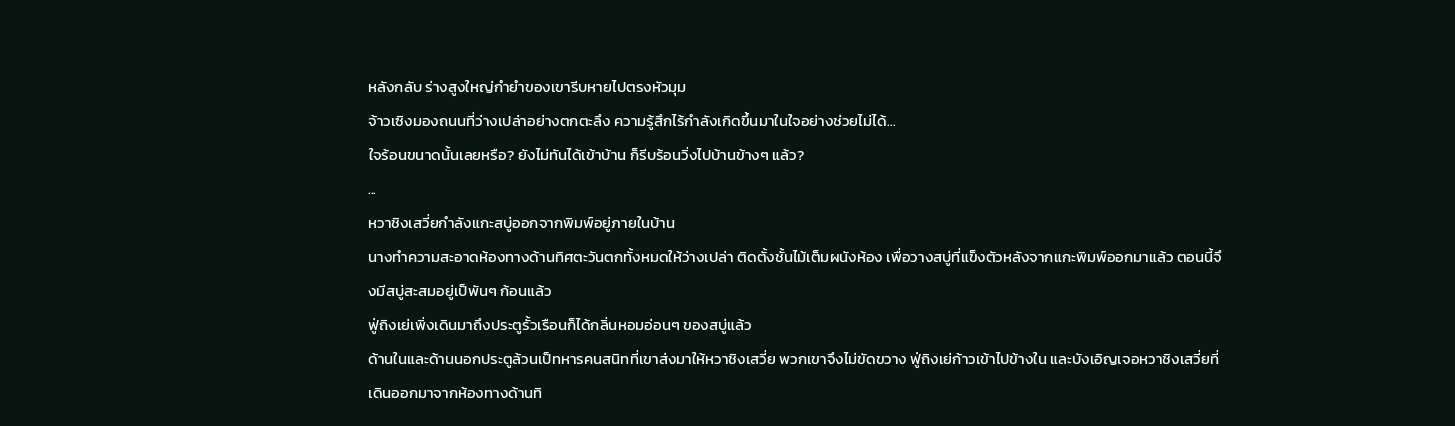หลังกลับ ร่างสูงใหญ่กำยำของเขารีบหายไปตรงหัวมุม
จ้าวเซิงมองถนนที่ว่างเปล่าอย่างตกตะลึง ความรู้สึกไร้กำลังเกิดขึ้นมาในใจอย่างช่วยไม่ได้...
ใจร้อนขนาดนั้นเลยหรือ? ยังไม่ทันได้เข้าบ้าน ก็รีบร้อนวิ่งไปบ้านข้างๆ แล้ว?
...
หวาชิงเสวี่ยกำลังแกะสบู่ออกจากพิมพ์อยู่ภายในบ้าน
นางทำความสะอาดห้องทางด้านทิศตะวันตกทั้งหมดให้ว่างเปล่า ติดตั้งชั้นไม้เต็มผนังห้อง เพื่อวางสบู่ที่แข็งตัวหลังจากแกะพิมพ์ออกมาแล้ว ตอนนี้จึงมีสบู่สะสมอยู่เป็พันๆ ก้อนแล้ว
ฟู่ถิงเย่เพิ่งเดินมาถึงประตูรั้วเรือนก็ได้กลิ่นหอมอ่อนๆ ของสบู่แล้ว
ด้านในและด้านนอกประตูล้วนเป็ทหารคนสนิทที่เขาส่งมาให้หวาชิงเสวี่ย พวกเขาจึงไม่ขัดขวาง ฟู่ถิงเย่ก้าวเข้าไปข้างใน และบังเอิญเจอหวาชิงเสวี่ยที่เดินออกมาจากห้องทางด้านทิ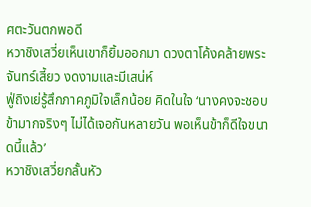ศตะวันตกพอดี
หวาชิงเสวี่ยเห็นเขาก็ยิ้มออกมา ดวงตาโค้งคล้ายพระจันทร์เสี้ยว งดงามและมีเสน่ห์
ฟู่ถิงเย่รู้สึกภาคภูมิใจเล็กน้อย คิดในใจ ‘นางคงจะชอบข้ามากจริงๆ ไม่ได้เจอกันหลายวัน พอเห็นข้าก็ดีใจขนาดนี้แล้ว’
หวาชิงเสวี่ยกลั้นหัว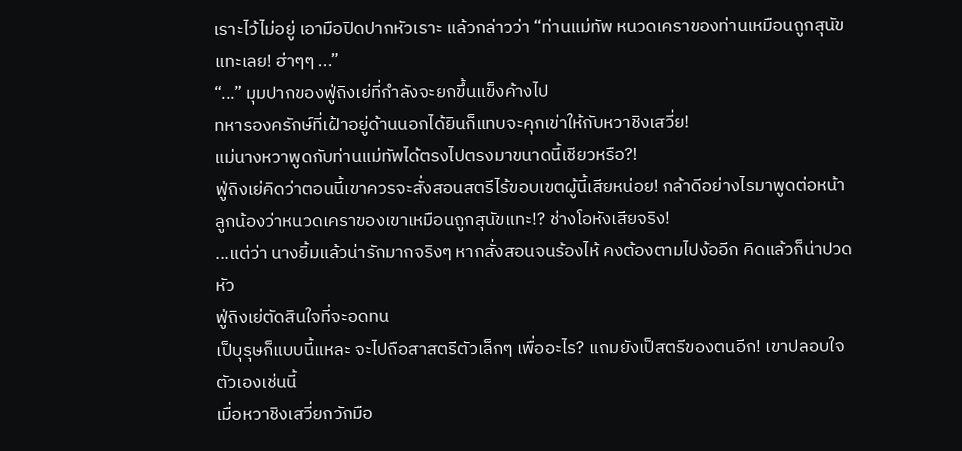เราะไว้ไม่อยู่ เอามือปิดปากหัวเราะ แล้วกล่าวว่า “ท่านแม่ทัพ หนวดเคราของท่านเหมือนถูกสุนัขแทะเลย! ฮ่าๆๆ ...”
“...” มุมปากของฟู่ถิงเย่ที่กำลังจะยกขึ้นแข็งค้างไป
ทหารองครักษ์ที่เฝ้าอยู่ด้านนอกได้ยินก็แทบจะคุกเข่าให้กับหวาชิงเสวี่ย!
แม่นางหวาพูดกับท่านแม่ทัพได้ตรงไปตรงมาขนาดนี้เชียวหรือ?!
ฟู่ถิงเย่คิดว่าตอนนี้เขาควรจะสั่งสอนสตรีไร้ขอบเขตผู้นี้เสียหน่อย! กล้าดีอย่างไรมาพูดต่อหน้าลูกน้องว่าหนวดเคราของเขาเหมือนถูกสุนัขแทะ!? ช่างโอหังเสียจริง!
...แต่ว่า นางยิ้มแล้วน่ารักมากจริงๆ หากสั่งสอนจนร้องไห้ คงต้องตามไปง้ออีก คิดแล้วก็น่าปวดหัว
ฟู่ถิงเย่ตัดสินใจที่จะอดทน
เป็บุรุษก็แบบนี้แหละ จะไปถือสาสตรีตัวเล็กๆ เพื่ออะไร? แถมยังเป็สตรีของตนอีก! เขาปลอบใจตัวเองเช่นนี้
เมื่อหวาชิงเสวี่ยกวักมือ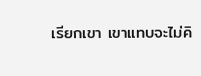เรียกเขา เขาแทบจะไม่คิ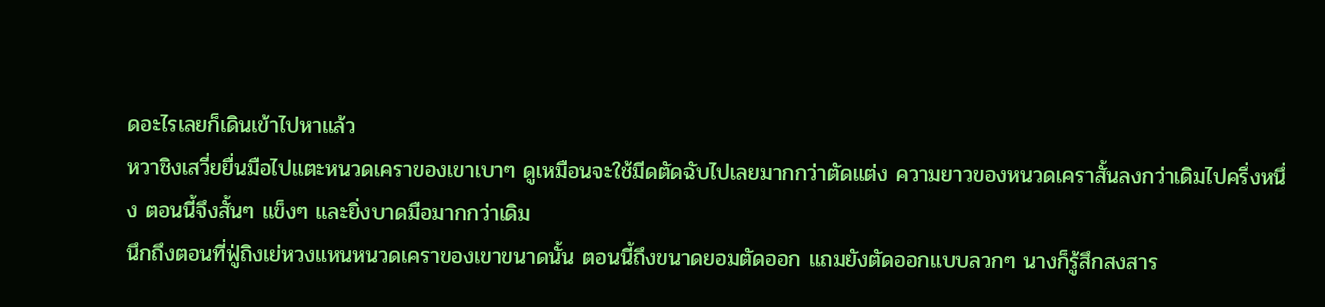ดอะไรเลยก็เดินเข้าไปหาแล้ว
หวาชิงเสวี่ยยื่นมือไปแตะหนวดเคราของเขาเบาๆ ดูเหมือนจะใช้มีดตัดฉับไปเลยมากกว่าตัดแต่ง ความยาวของหนวดเคราสั้นลงกว่าเดิมไปครึ่งหนึ่ง ตอนนี้จึงสั้นๆ แข็งๆ และยิ่งบาดมือมากกว่าเดิม
นึกถึงตอนที่ฟู่ถิงเย่หวงแหนหนวดเคราของเขาขนาดนั้น ตอนนี้ถึงขนาดยอมตัดออก แถมยังตัดออกแบบลวกๆ นางก็รู้สึกสงสาร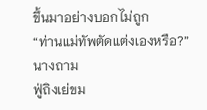ขึ้นมาอย่างบอกไม่ถูก
“ท่านแม่ทัพตัดแต่งเองหรือ?” นางถาม
ฟู่ถิงเย่ขม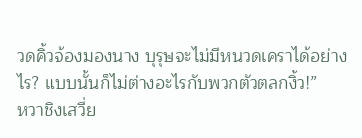วดคิ้วจ้องมองนาง บุรุษจะไม่มีหนวดเคราได้อย่างไร? แบบนั้นก็ไม่ต่างอะไรกับพวกตัวตลกงิ้ว!”
หวาชิงเสวี่ย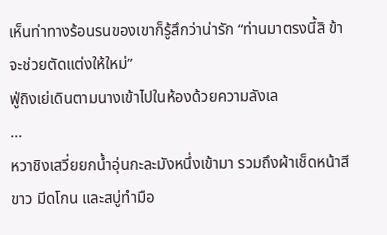เห็นท่าทางร้อนรนของเขาก็รู้สึกว่าน่ารัก “ท่านมาตรงนี้สิ ข้าจะช่วยตัดแต่งให้ใหม่”
ฟู่ถิงเย่เดินตามนางเข้าไปในห้องด้วยความลังเล
...
หวาชิงเสวี่ยยกน้ำอุ่นกะละมังหนึ่งเข้ามา รวมถึงผ้าเช็ดหน้าสีขาว มีดโกน และสบู่ทำมือ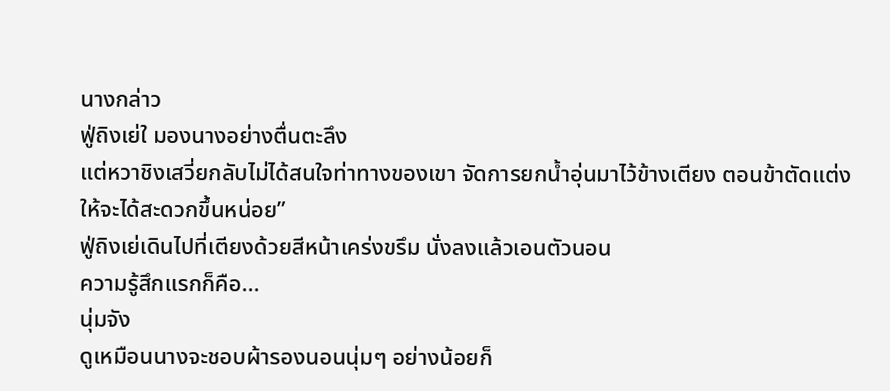นางกล่าว
ฟู่ถิงเย่ใ มองนางอย่างตื่นตะลึง
แต่หวาชิงเสวี่ยกลับไม่ได้สนใจท่าทางของเขา จัดการยกน้ำอุ่นมาไว้ข้างเตียง ตอนข้าตัดแต่งให้จะได้สะดวกขึ้นหน่อย”
ฟู่ถิงเย่เดินไปที่เตียงด้วยสีหน้าเคร่งขรึม นั่งลงแล้วเอนตัวนอน
ความรู้สึกแรกก็คือ...
นุ่มจัง
ดูเหมือนนางจะชอบผ้ารองนอนนุ่มๆ อย่างน้อยก็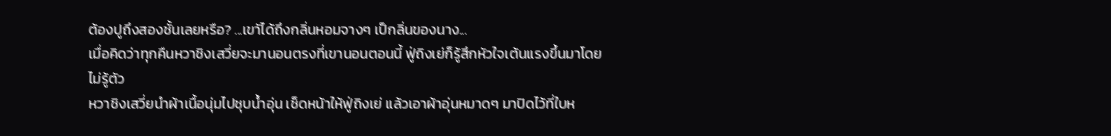ต้องปูถึงสองชั้นเลยหรือ? ...เขาัได้ถึงกลิ่นหอมจางๆ เป็กลิ่นของนาง...
เมื่อคิดว่าทุกคืนหวาชิงเสวี่ยจะมานอนตรงที่เขานอนตอนนี้ ฟู่ถิงเย่ก็รู้สึกหัวใจเต้นแรงขึ้นมาโดยไม่รู้ตัว
หวาชิงเสวี่ยนำผ้าเนื้อนุ่มไปชุบน้ำอุ่น เช็ดหน้าให้ฟู่ถิงเย่ แล้วเอาผ้าอุ่นหมาดๆ มาปิดไว้ที่ใบห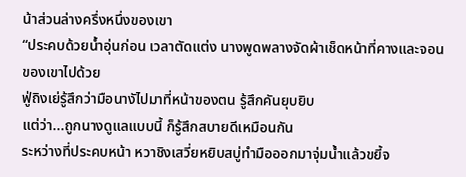น้าส่วนล่างครึ่งหนึ่งของเขา
“ประคบด้วยน้ำอุ่นก่อน เวลาตัดแต่ง นางพูดพลางจัดผ้าเช็ดหน้าที่คางและจอนของเขาไปด้วย
ฟู่ถิงเย่รู้สึกว่ามือนางัไปมาที่หน้าของตน รู้สึกคันยุบยิบ
แต่ว่า...ถูกนางดูแลแบบนี้ ก็รู้สึกสบายดีเหมือนกัน
ระหว่างที่ประคบหน้า หวาชิงเสวี่ยหยิบสบู่ทำมือออกมาจุ่มน้ำแล้วขยี้จ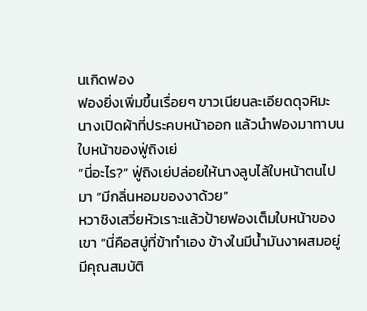นเกิดฟอง
ฟองยิ่งเพิ่มขึ้นเรื่อยๆ ขาวเนียนละเอียดดุจหิมะ
นางเปิดผ้าที่ประคบหน้าออก แล้วนำฟองมาทาบนใบหน้าของฟู่ถิงเย่
“นี่อะไร?” ฟู่ถิงเย่ปล่อยให้นางลูบไล้ใบหน้าตนไปมา “มีกลิ่นหอมของงาด้วย”
หวาชิงเสวี่ยหัวเราะแล้วป้ายฟองเต็มใบหน้าของเขา “นี่คือสบู่ที่ข้าทำเอง ข้างในมีน้ำมันงาผสมอยู่ มีคุณสมบัติ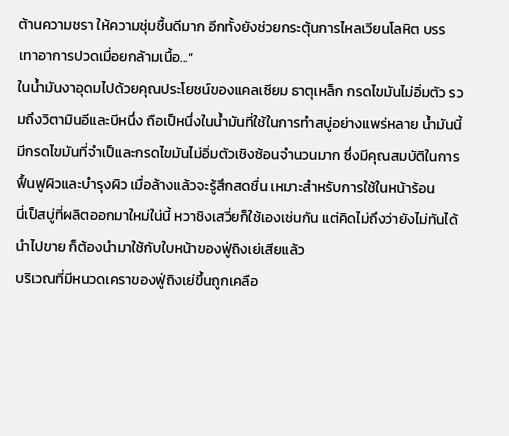ต้านความชรา ให้ความชุ่มชื้นดีมาก อีกทั้งยังช่วยกระตุ้นการไหลเวียนโลหิต บรรเทาอาการปวดเมื่อยกล้ามเนื้อ...”
ในน้ำมันงาอุดมไปด้วยคุณประโยชน์ของแคลเซียม ธาตุเหล็ก กรดไขมันไม่อิ่มตัว รวมถึงวิตามินอีและบีหนึ่ง ถือเป็หนึ่งในน้ำมันที่ใช้ในการทำสบู่อย่างแพร่หลาย น้ำมันนี้มีกรดไขมันที่จำเป็และกรดไขมันไม่อิ่มตัวเชิงซ้อนจำนวนมาก ซึ่งมีคุณสมบัติในการฟื้นฟูผิวและบำรุงผิว เมื่อล้างแล้วจะรู้สึกสดชื่น เหมาะสำหรับการใช้ในหน้าร้อน
นี่เป็สบู่ที่ผลิตออกมาใหม่ใน่นี้ หวาชิงเสวี่ยก็ใช้เองเช่นกัน แต่คิดไม่ถึงว่ายังไม่ทันได้นำไปขาย ก็ต้องนำมาใช้กับใบหน้าของฟู่ถิงเย่เสียแล้ว
บริเวณที่มีหนวดเคราของฟู่ถิงเย่ขึ้นถูกเคลือ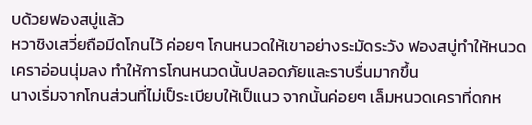บด้วยฟองสบู่แล้ว
หวาชิงเสวี่ยถือมีดโกนไว้ ค่อยๆ โกนหนวดให้เขาอย่างระมัดระวัง ฟองสบู่ทำให้หนวดเคราอ่อนนุ่มลง ทำให้การโกนหนวดนั้นปลอดภัยและราบรื่นมากขึ้น
นางเริ่มจากโกนส่วนที่ไม่เป็ระเบียบให้เป็แนว จากนั้นค่อยๆ เล็มหนวดเคราที่ดกห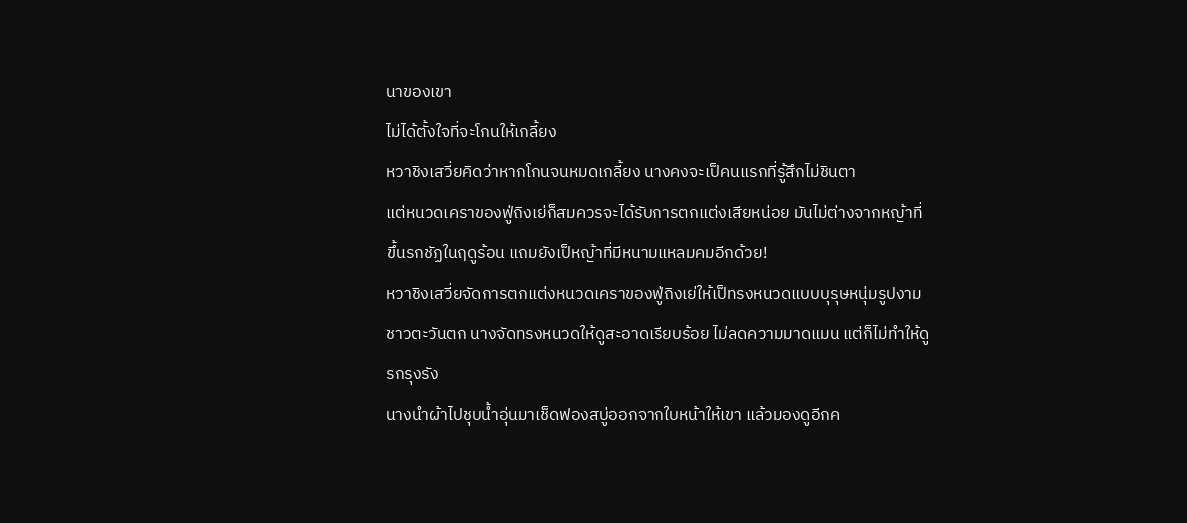นาของเขา
ไม่ได้ตั้งใจที่จะโกนให้เกลี้ยง
หวาชิงเสวี่ยคิดว่าหากโกนจนหมดเกลี้ยง นางคงจะเป็คนแรกที่รู้สึกไม่ชินตา
แต่หนวดเคราของฟู่ถิงเย่ก็สมควรจะได้รับการตกแต่งเสียหน่อย มันไม่ต่างจากหญ้าที่ขึ้นรกชัฏในฤดูร้อน แถมยังเป็หญ้าที่มีหนามแหลมคมอีกด้วย!
หวาชิงเสวี่ยจัดการตกแต่งหนวดเคราของฟู่ถิงเย่ให้เป็ทรงหนวดแบบบุรุษหนุ่มรูปงามชาวตะวันตก นางจัดทรงหนวดให้ดูสะอาดเรียบร้อย ไม่ลดความมาดแมน แต่ก็ไม่ทำให้ดูรกรุงรัง
นางนำผ้าไปชุบน้ำอุ่นมาเช็ดฟองสบู่ออกจากใบหน้าให้เขา แล้วมองดูอีกค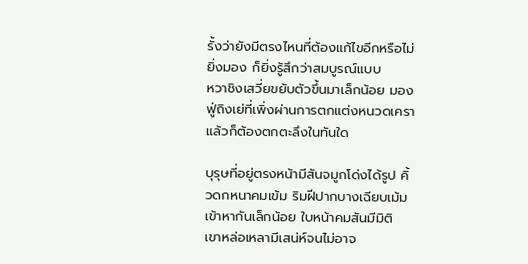รั้งว่ายังมีตรงไหนที่ต้องแก้ไขอีกหรือไม่
ยิ่งมอง ก็ยิ่งรู้สึกว่าสมบูรณ์แบบ
หวาชิงเสวี่ยขยับตัวขึ้นมาเล็กน้อย มองฟู่ถิงเย่ที่เพิ่งผ่านการตกแต่งหนวดเครา แล้วก็ต้องตกตะลึงในทันใด

บุรุษที่อยู่ตรงหน้ามีสันจมูกโด่งได้รูป คิ้วดกหนาคมเข้ม ริมฝีปากบางเฉียบเม้มเข้าหากันเล็กน้อย ใบหน้าคมสันมีมิติ
เขาหล่อเหลามีเสน่ห์จนไม่อาจ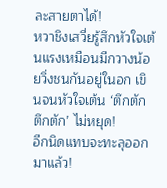ละสายตาได้!
หวาชิงเสวี่ยรู้สึกหัวใจเต้นแรงเหมือนมีกวางน้อยวิ่งชนกันอยู่ในอก เขินจนหัวใจเต้น ‘ตึกตัก ตึกตัก’ ไม่หยุด!
อีกนิดแทบจะทะลุออกมาแล้ว!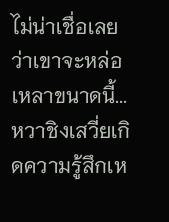ไม่น่าเชื่อเลยว่าเขาจะหล่อเหลาขนาดนี้...
หวาชิงเสวี่ยเกิดความรู้สึกเห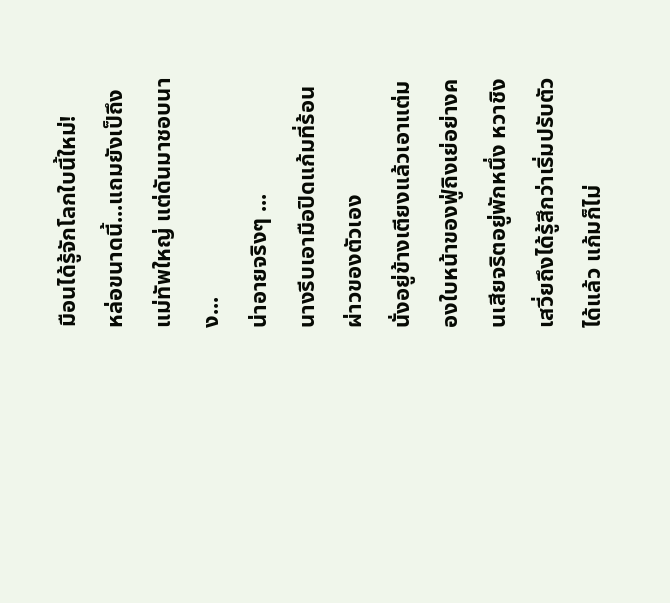มือนได้รู้จักโลกใบนี้ใหม่!
หล่อขนาดนี้...แถมยังเป็ถึงแม่ทัพใหญ่ แต่ดันมาชอบนาง...
น่าอายจริงๆ ...
นางรีบเอามือปิดแก้มที่ร้อนผ่าวของตัวเอง
นั่งอยู่ข้างเตียงแล้วเอาแต่มองใบหน้าของฟู่ถิงเย่อย่างคนเสียจริตอยู่พักหนึ่ง หวาชิงเสวี่ยถึงได้รู้สึกว่าเริ่มปรับตัวได้แล้ว แก้มก็ไม่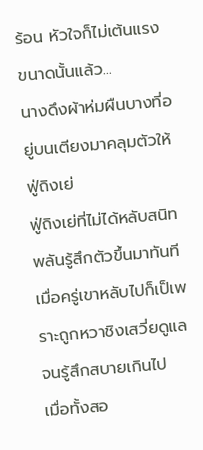ร้อน หัวใจก็ไม่เต้นแรงขนาดนั้นแล้ว...
นางดึงผ้าห่มผืนบางที่อยู่บนเตียงมาคลุมตัวให้ฟู่ถิงเย่
ฟู่ถิงเย่ที่ไม่ได้หลับสนิทพลันรู้สึกตัวขึ้นมาทันที เมื่อครู่เขาหลับไปก็เป็เพราะถูกหวาชิงเสวี่ยดูแลจนรู้สึกสบายเกินไป
เมื่อทั้งสอ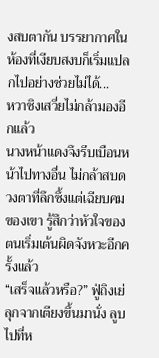งสบตากัน บรรยากาศในห้องที่เงียบสงบก็เริ่มแปลกไปอย่างช่วยไม่ได้...
หวาชิงเสวี่ยไม่กล้ามองอีกแล้ว
นางหน้าแดงจึงรีบเบือนหน้าไปทางอื่น ไม่กล้าสบดวงตาที่ลึกซึ้งแต่เฉียบคมของเขา รู้สึกว่าหัวใจของตนเริ่มเต้นผิดจังหวะอีกครั้งแล้ว
“เสร็จแล้วหรือ?” ฟู่ถิงเย่ลุกจากเตียงขึ้นมานั่ง ลูบไปที่ห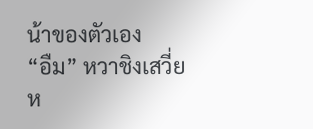น้าของตัวเอง
“อืม” หวาชิงเสวี่ยห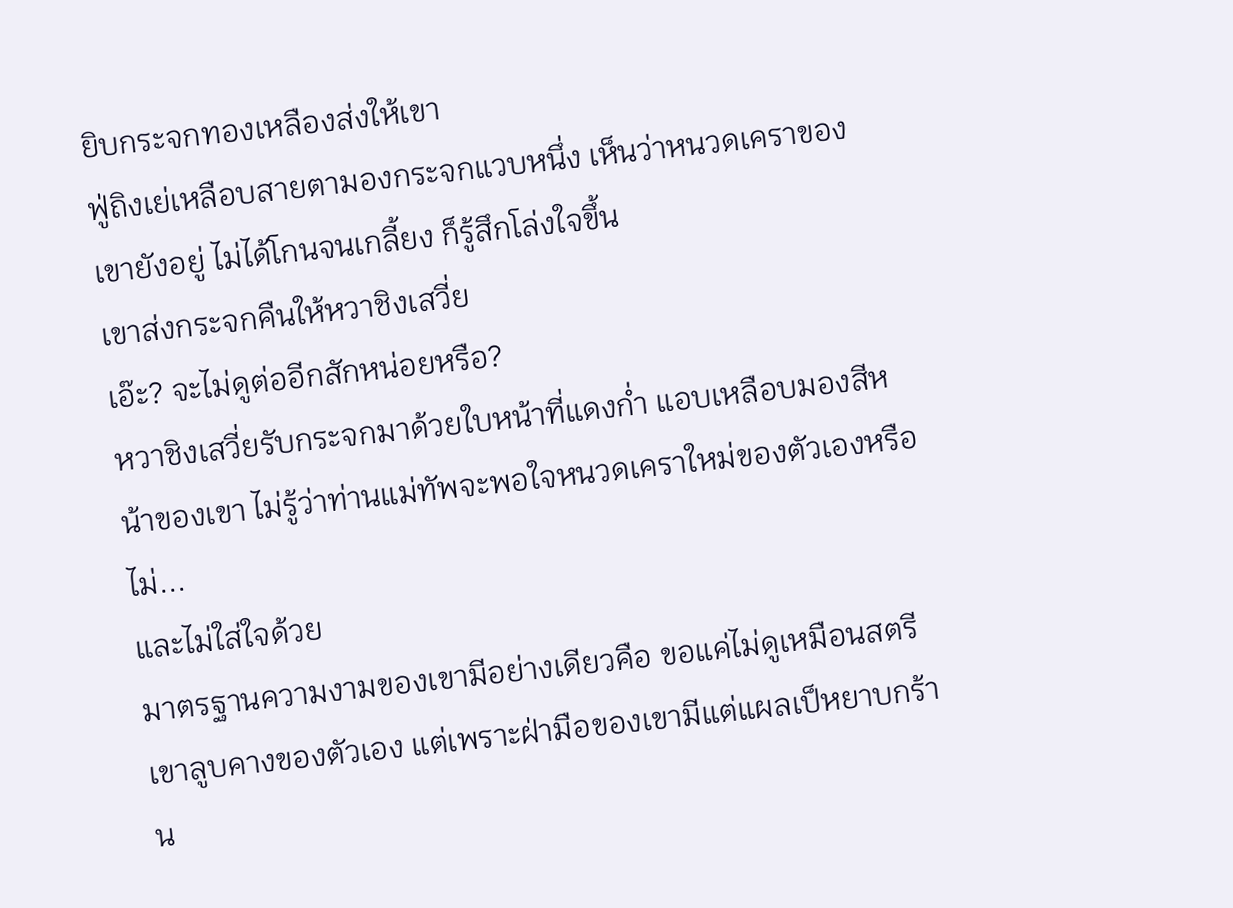ยิบกระจกทองเหลืองส่งให้เขา
ฟู่ถิงเย่เหลือบสายตามองกระจกแวบหนึ่ง เห็นว่าหนวดเคราของเขายังอยู่ ไม่ได้โกนจนเกลี้ยง ก็รู้สึกโล่งใจขึ้น
เขาส่งกระจกคืนให้หวาชิงเสวี่ย
เอ๊ะ? จะไม่ดูต่ออีกสักหน่อยหรือ?
หวาชิงเสวี่ยรับกระจกมาด้วยใบหน้าที่แดงก่ำ แอบเหลือบมองสีหน้าของเขา ไม่รู้ว่าท่านแม่ทัพจะพอใจหนวดเคราใหม่ของตัวเองหรือไม่...
และไม่ใส่ใจด้วย
มาตรฐานความงามของเขามีอย่างเดียวคือ ขอแค่ไม่ดูเหมือนสตรี
เขาลูบคางของตัวเอง แต่เพราะฝ่ามือของเขามีแต่แผลเป็หยาบกร้าน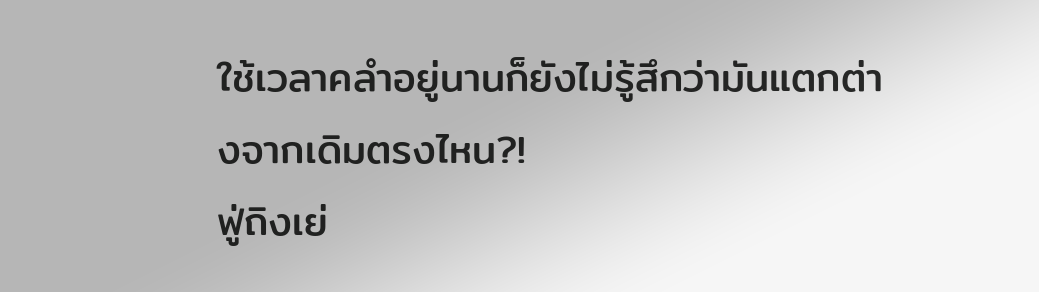ใช้เวลาคลำอยู่นานก็ยังไม่รู้สึกว่ามันแตกต่างจากเดิมตรงไหน?!
ฟู่ถิงเย่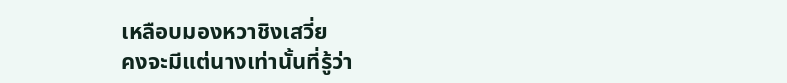เหลือบมองหวาชิงเสวี่ย
คงจะมีแต่นางเท่านั้นที่รู้ว่า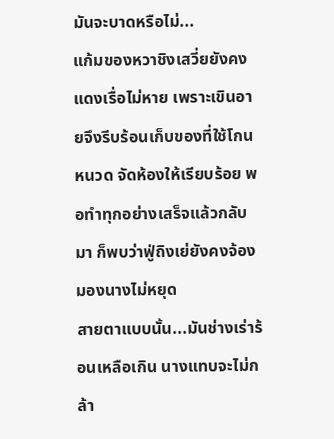มันจะบาดหรือไม่...
แก้มของหวาชิงเสวี่ยยังคงแดงเรื่อไม่หาย เพราะเขินอายจึงรีบร้อนเก็บของที่ใช้โกนหนวด จัดห้องให้เรียบร้อย พอทำทุกอย่างเสร็จแล้วกลับมา ก็พบว่าฟู่ถิงเย่ยังคงจ้องมองนางไม่หยุด
สายตาแบบนั้น...มันช่างเร่าร้อนเหลือเกิน นางแทบจะไม่กล้า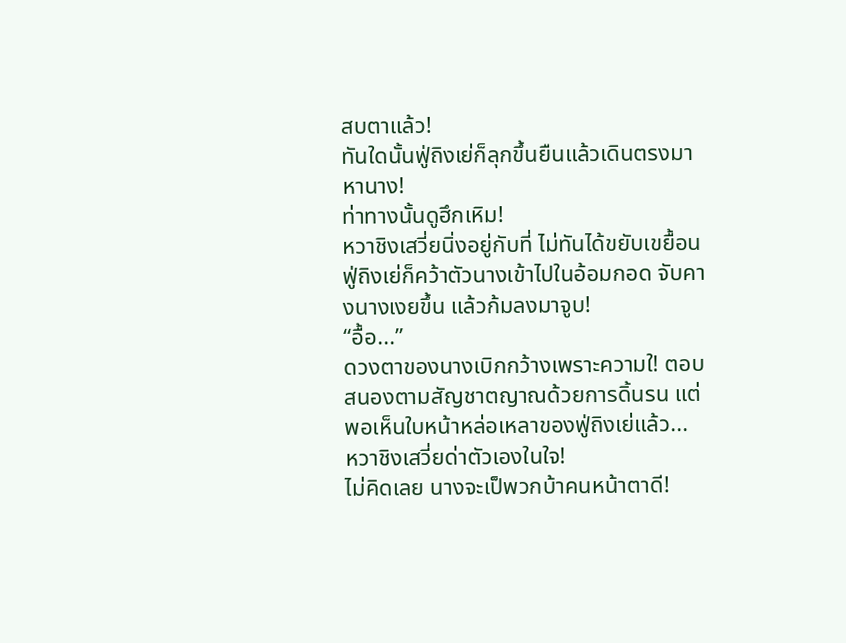สบตาแล้ว!
ทันใดนั้นฟู่ถิงเย่ก็ลุกขึ้นยืนแล้วเดินตรงมาหานาง!
ท่าทางนั้นดูฮึกเหิม!
หวาชิงเสวี่ยนิ่งอยู่กับที่ ไม่ทันได้ขยับเขยื้อน ฟู่ถิงเย่ก็คว้าตัวนางเข้าไปในอ้อมกอด จับคางนางเงยขึ้น แล้วก้มลงมาจูบ!
“อื้อ...”
ดวงตาของนางเบิกกว้างเพราะความใ! ตอบสนองตามสัญชาตญาณด้วยการดิ้นรน แต่พอเห็นใบหน้าหล่อเหลาของฟู่ถิงเย่แล้ว...
หวาชิงเสวี่ยด่าตัวเองในใจ!
ไม่คิดเลย นางจะเป็พวกบ้าคนหน้าตาดี!